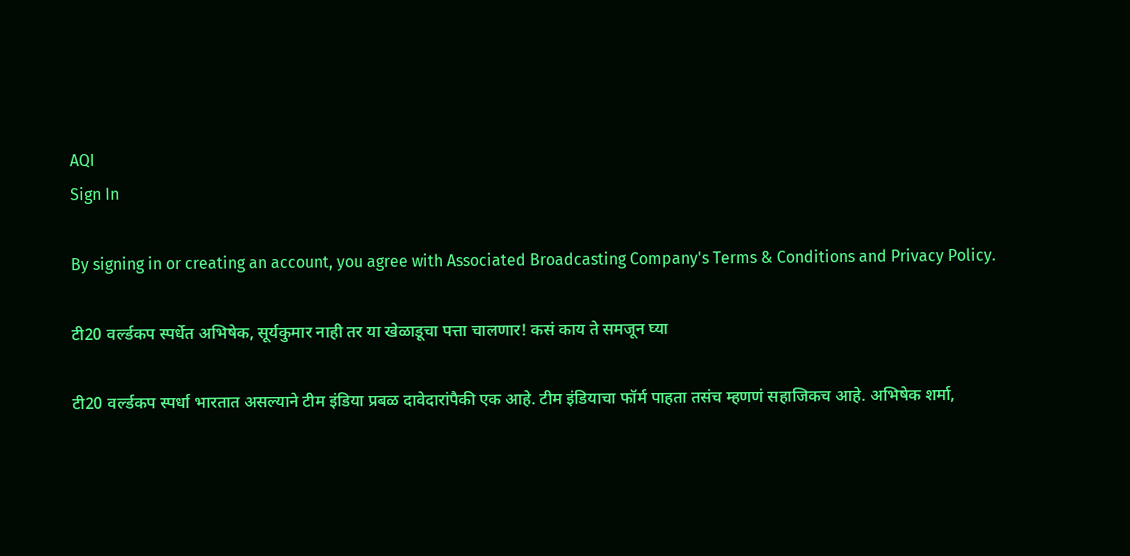AQI
Sign In

By signing in or creating an account, you agree with Associated Broadcasting Company's Terms & Conditions and Privacy Policy.

टी20 वर्ल्डकप स्पर्धेत अभिषेक, सूर्यकुमार नाही तर या खेळाडूचा पत्ता चालणार! कसं काय ते समजून घ्या

टी20 वर्ल्डकप स्पर्धा भारतात असल्याने टीम इंडिया प्रबळ दावेदारांपैकी एक आहे. टीम इंडियाचा फॉर्म पाहता तसंच म्हणणं सहाजिकच आहे. अभिषेक शर्मा,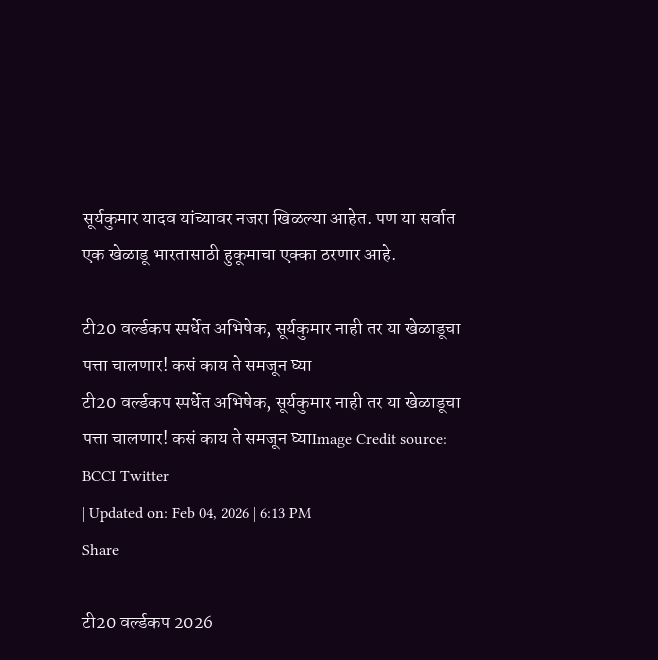सूर्यकुमार यादव यांच्यावर नजरा खिळल्या आहेत. पण या सर्वात एक खेळाडू भारतासाठी हुकूमाचा एक्का ठरणार आहे.

टी20 वर्ल्डकप स्पर्धेत अभिषेक, सूर्यकुमार नाही तर या खेळाडूचा पत्ता चालणार! कसं काय ते समजून घ्या
टी20 वर्ल्डकप स्पर्धेत अभिषेक, सूर्यकुमार नाही तर या खेळाडूचा पत्ता चालणार! कसं काय ते समजून घ्याImage Credit source: BCCI Twitter
| Updated on: Feb 04, 2026 | 6:13 PM
Share

टी20 वर्ल्डकप 2026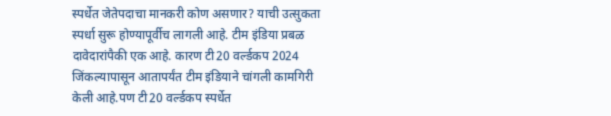स्पर्धेत जेतेपदाचा मानकरी कोण असणार? याची उत्सुकता स्पर्धा सुरू होण्यापूर्वीच लागली आहे. टीम इंडिया प्रबळ दावेदारांपैकी एक आहे. कारण टी20 वर्ल्डकप 2024 जिंकल्यापासून आतापर्यंत टीम इंडियाने चांगली कामगिरी केली आहे.पण टी20 वर्ल्डकप स्पर्धेत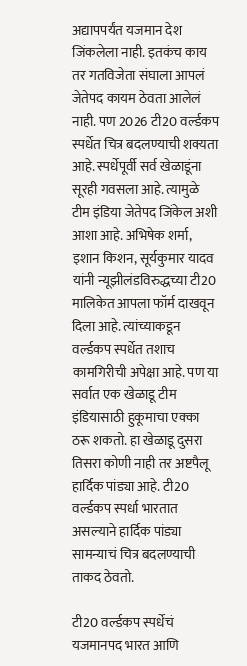अद्यापपर्यंत यजमान देश जिंकलेला नाही. इतकंच काय तर गतविजेता संघाला आपलं जेतेपद कायम ठेवता आलेलं नाही. पण 2026 टी20 वर्ल्डकप स्पर्धेत चित्र बदलण्याची शक्यता आहे. स्पर्धेपूर्वी सर्व खेळाडूंना सूरही गवसला आहे. त्यामुळे टीम इंडिया जेतेपद जिंकेल अशी आशा आहे. अभिषेक शर्मा, इशान किशन, सूर्यकुमार यादव यांनी न्यूझीलंडविरुद्धच्या टी20 मालिकेत आपला फॉर्म दाखवून दिला आहे. त्यांच्याकडून वर्ल्डकप स्पर्धेत तशाच कामगिरीची अपेक्षा आहे. पण या सर्वात एक खेळाडू टीम इंडियासाठी हुकूमाचा एक्का ठरू शकतो. हा खेळाडू दुसरा तिसरा कोणी नाही तर अष्टपैलू हार्दिक पांड्या आहे. टी20 वर्ल्डकप स्पर्धा भारतात असल्याने हार्दिक पांड्या सामन्याचं चित्र बदलण्याची ताकद ठेवतो.

टी20 वर्ल्डकप स्पर्धेचं यजमानपद भारत आणि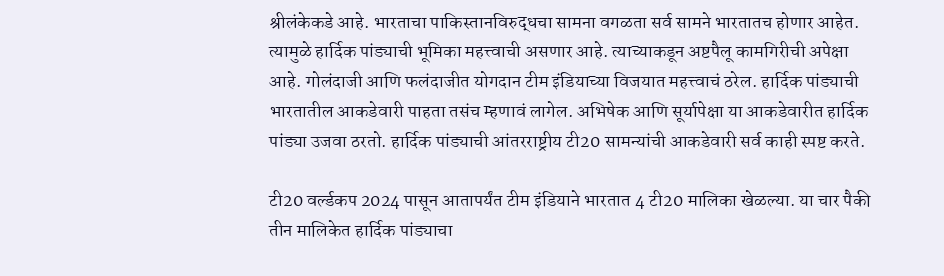श्रीलंकेकडे आहे. भारताचा पाकिस्तानविरुद्धचा सामना वगळता सर्व सामने भारतातच होणार आहेत. त्यामुळे हार्दिक पांड्याची भूमिका महत्त्वाची असणार आहे. त्याच्याकडून अष्टपैलू कामगिरीची अपेक्षा आहे. गोलंदाजी आणि फलंदाजीत योगदान टीम इंडियाच्या विजयात महत्त्वाचं ठरेल. हार्दिक पांड्याची भारतातील आकडेवारी पाहता तसंच म्हणावं लागेल. अभिषेक आणि सूर्यापेक्षा या आकडेवारीत हार्दिक पांड्या उजवा ठरतो. हार्दिक पांड्याची आंतरराष्ट्रीय टी20 सामन्यांची आकडेवारी सर्व काही स्पष्ट करते.

टी20 वर्ल्डकप 2024 पासून आतापर्यंत टीम इंडियाने भारतात 4 टी20 मालिका खेळल्या. या चार पैकी तीन मालिकेत हार्दिक पांड्याचा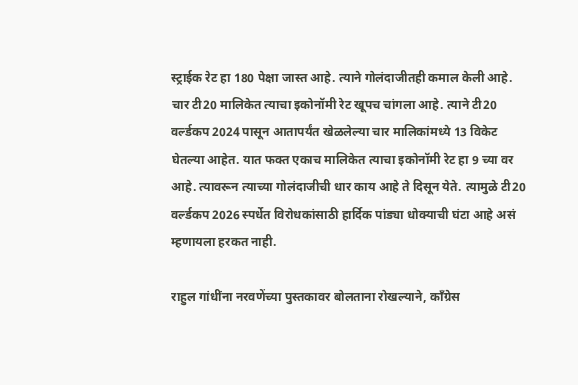स्ट्राईक रेट हा 180 पेक्षा जास्त आहे. त्याने गोलंदाजीतही कमाल केली आहे. चार टी20 मालिकेत त्याचा इकोनॉमी रेट खूपच चांगला आहे. त्याने टी20 वर्ल्डकप 2024 पासून आतापर्यंत खेळलेल्या चार मालिकांमध्ये 13 विकेट घेतल्या आहेत. यात फक्त एकाच मालिकेत त्याचा इकोनॉमी रेट हा 9 च्या वर आहे. त्यावरून त्याच्या गोलंदाजीची धार काय आहे ते दिसून येते. त्यामुळे टी20 वर्ल्डकप 2026 स्पर्धेत विरोधकांसाठी हार्दिक पांड्या धोक्याची घंटा आहे असं म्हणायला हरकत नाही.

राहुल गांधींना नरवणेंच्या पुस्तकावर बोलताना रोखल्याने, काँग्रेस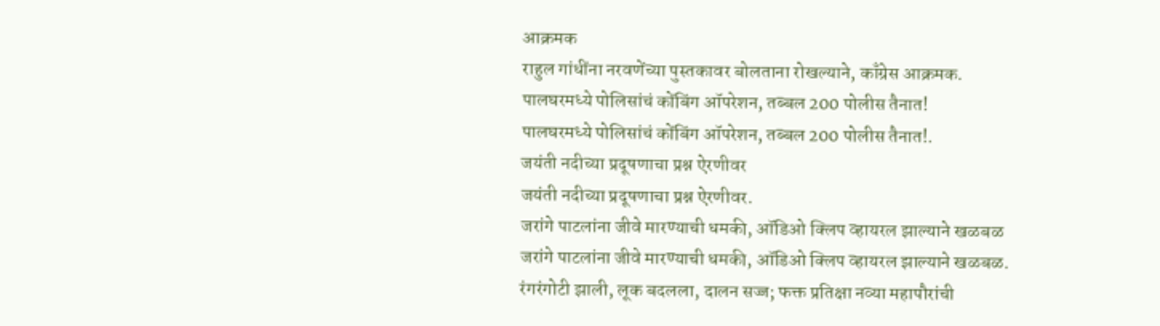आक्रमक
राहुल गांधींना नरवणेंच्या पुस्तकावर बोलताना रोखल्याने, काँग्रेस आक्रमक.
पालघरमध्ये पोलिसांचं कोंबिंग ऑपरेशन, तब्बल 200 पोलीस तैनात!
पालघरमध्ये पोलिसांचं कोंबिंग ऑपरेशन, तब्बल 200 पोलीस तैनात!.
जयंती नदीच्या प्रदूषणाचा प्रश्न ऐरणीवर
जयंती नदीच्या प्रदूषणाचा प्रश्न ऐरणीवर.
जरांगे पाटलांना जीवे मारण्याची धमकी, ऑडिओ क्लिप व्हायरल झाल्याने खळबळ
जरांगे पाटलांना जीवे मारण्याची धमकी, ऑडिओ क्लिप व्हायरल झाल्याने खळबळ.
रंगरंगोटी झाली, लूक बदलला, दालन सज्ज; फक्त प्रतिक्षा नव्या महापौरांची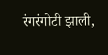रंगरंगोटी झाली,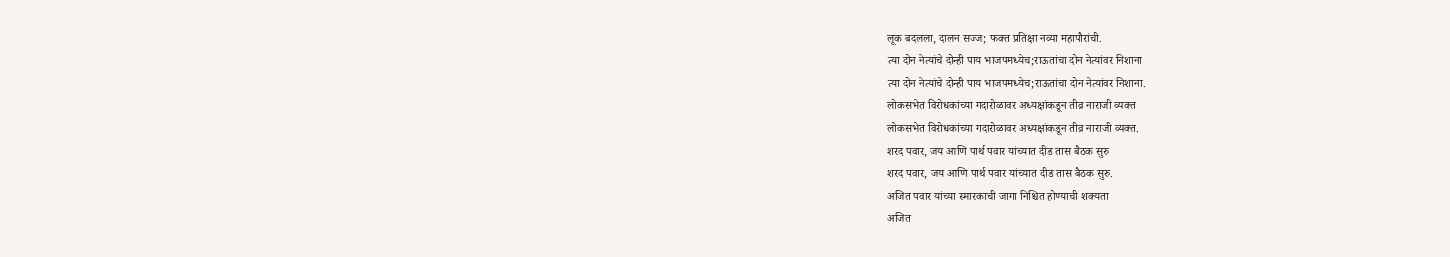लूक बदलला, दालन सज्ज; फक्त प्रतिक्षा नव्या महापौरांची.
त्या दोन नेत्यांचे दोन्ही पाय भाजपमध्येच;राऊतांचा दोन नेत्यांवर निशाना
त्या दोन नेत्यांचे दोन्ही पाय भाजपमध्येच;राऊतांचा दोन नेत्यांवर निशाना.
लोकसभेत विरोधकांच्या गदारोळावर अध्यक्षांकडून तीव्र नाराजी व्यक्त
लोकसभेत विरोधकांच्या गदारोळावर अध्यक्षांकडून तीव्र नाराजी व्यक्त.
शरद पवार, जय आणि पार्थ पवार यांच्यात दीड तास बैठक सुरु
शरद पवार, जय आणि पार्थ पवार यांच्यात दीड तास बैठक सुरु.
अजित पवार यांच्या स्मारकाची जागा निश्चित होण्याची शक्यता
अजित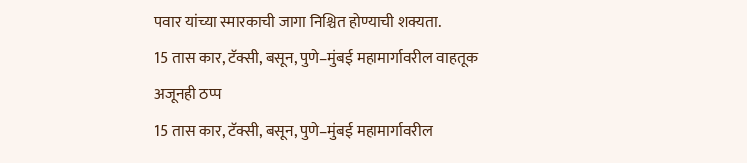पवार यांच्या स्मारकाची जागा निश्चित होण्याची शक्यता.
15 तास कार, टॅक्सी, बसून, पुणे–मुंबई महामार्गावरील वाहतूक अजूनही ठप्प
15 तास कार, टॅक्सी, बसून, पुणे–मुंबई महामार्गावरील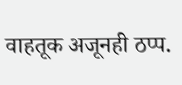वाहतूक अजूनही ठप्प.